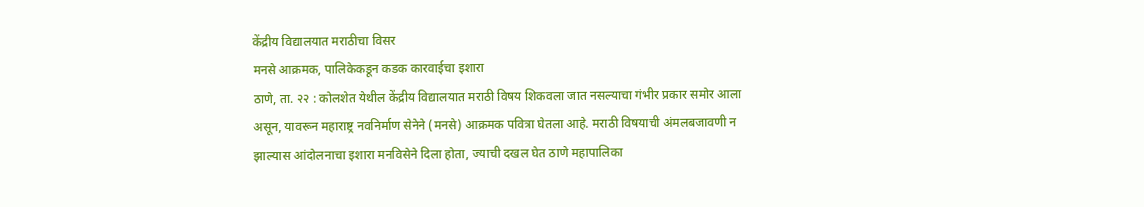केंद्रीय विद्यालयात मराठीचा विसर
मनसे आक्रमक, पालिकेकडून कडक कारवाईचा इशारा
ठाणे, ता. २२ : कोलशेत येथील केंद्रीय विद्यालयात मराठी विषय शिकवला जात नसल्याचा गंभीर प्रकार समोर आला असून, यावरून महाराष्ट्र नवनिर्माण सेनेने (मनसे) आक्रमक पवित्रा घेतला आहे. मराठी विषयाची अंमलबजावणी न झाल्यास आंदोलनाचा इशारा मनविसेने दिला होता, ज्याची दखल घेत ठाणे महापालिका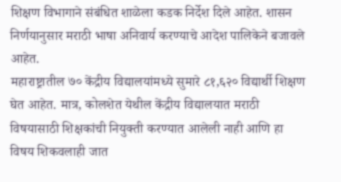शिक्षण विभागाने संबंधित शाळेला कडक निर्देश दिले आहेत. शासन निर्णयानुसार मराठी भाषा अनिवार्य करण्याचे आदेश पालिकेने बजावले आहेत.
महाराष्ट्रातील ७० केंद्रीय विद्यालयांमध्ये सुमारे ८१,६२० विद्यार्थी शिक्षण घेत आहेत. मात्र, कोलशेत येथील केंद्रीय विद्यालयात मराठी विषयासाठी शिक्षकांची नियुक्ती करण्यात आलेली नाही आणि हा विषय शिकवलाही जात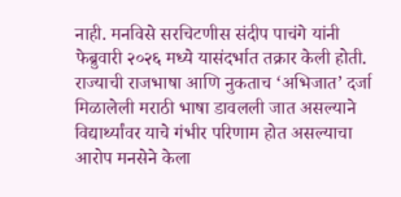नाही. मनविसे सरचिटणीस संदीप पाचंगे यांनी फेब्रुवारी २०२६ मध्ये यासंदर्भात तक्रार केली होती. राज्याची राजभाषा आणि नुकताच ‘अभिजात’ दर्जा मिळालेली मराठी भाषा डावलली जात असल्याने विद्यार्थ्यांवर याचे गंभीर परिणाम होत असल्याचा आरोप मनसेने केला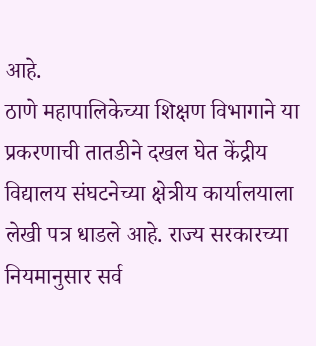आहे.
ठाणे महापालिकेच्या शिक्षण विभागाने या प्रकरणाची तातडीने दखल घेत केंद्रीय विद्यालय संघटनेच्या क्षेत्रीय कार्यालयाला लेखी पत्र धाडले आहे. राज्य सरकारच्या नियमानुसार सर्व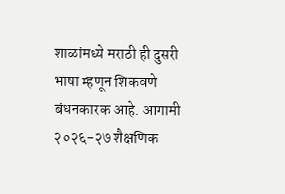शाळांमध्ये मराठी ही दुसरी भाषा म्हणून शिकवणे बंधनकारक आहे. आगामी २०२६-२७ शैक्षणिक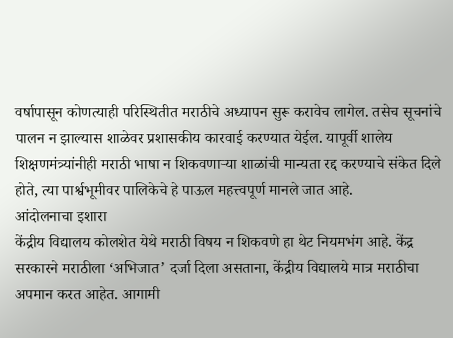वर्षापासून कोणत्याही परिस्थितीत मराठीचे अध्यापन सुरू करावेच लागेल. तसेच सूचनांचे पालन न झाल्यास शाळेवर प्रशासकीय कारवाई करण्यात येईल. यापूर्वी शालेय शिक्षणमंत्र्यांनीही मराठी भाषा न शिकवणाऱ्या शाळांची मान्यता रद्द करण्याचे संकेत दिले होते, त्या पार्श्वभूमीवर पालिकेचे हे पाऊल महत्त्वपूर्ण मानले जात आहे.
आंदोलनाचा इशारा
केंद्रीय विद्यालय कोलशेत येथे मराठी विषय न शिकवणे हा थेट नियमभंग आहे. केंद्र सरकारने मराठीला ‘अभिजात’ दर्जा दिला असताना, केंद्रीय विद्यालये मात्र मराठीचा अपमान करत आहेत. आगामी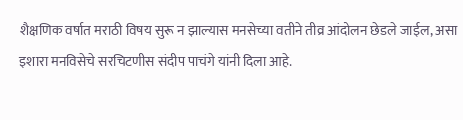शैक्षणिक वर्षात मराठी विषय सुरू न झाल्यास मनसेच्या वतीने तीव्र आंदोलन छेडले जाईल, असा इशारा मनविसेचे सरचिटणीस संदीप पाचंगे यांनी दिला आहे.